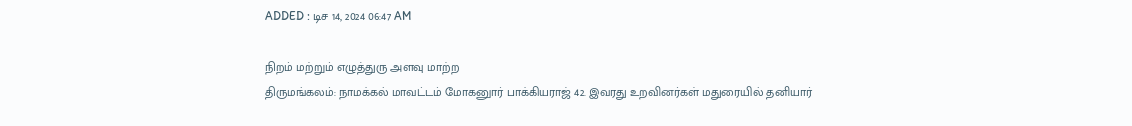ADDED : டிச 14, 2024 06:47 AM

நிறம் மற்றும் எழுத்துரு அளவு மாற்ற
திருமங்கலம்: நாமக்கல் மாவட்டம் மோகனுார் பாக்கியராஜ் 42. இவரது உறவினர்கள் மதுரையில் தனியார்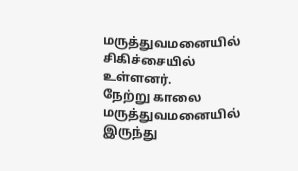மருத்துவமனையில் சிகிச்சையில் உள்ளனர்.
நேற்று காலை மருத்துவமனையில் இருந்து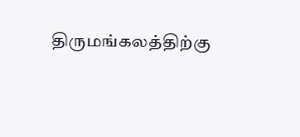திருமங்கலத்திற்கு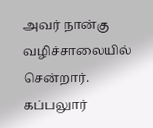அவர் நான்கு வழிச்சாலையில் சென்றார். கப்பலுார்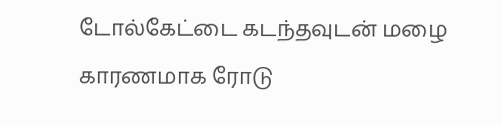டோல்கேட்டை கடந்தவுடன் மழை காரணமாக ரோடு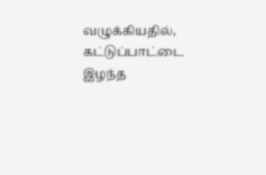வழுக்கியதில், கட்டுப்பாட்டை இழந்த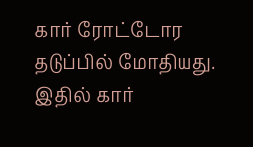கார் ரோட்டோர தடுப்பில் மோதியது.
இதில் கார்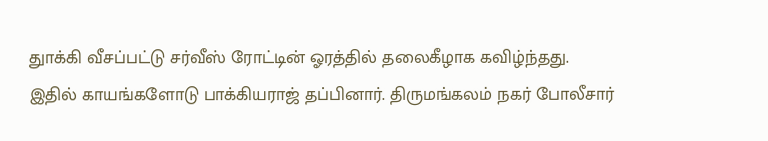துாக்கி வீசப்பட்டு சர்வீஸ் ரோட்டின் ஓரத்தில் தலைகீழாக கவிழ்ந்தது.
இதில் காயங்களோடு பாக்கியராஜ் தப்பினார். திருமங்கலம் நகர் போலீசார்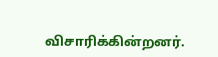விசாரிக்கின்றனர்.